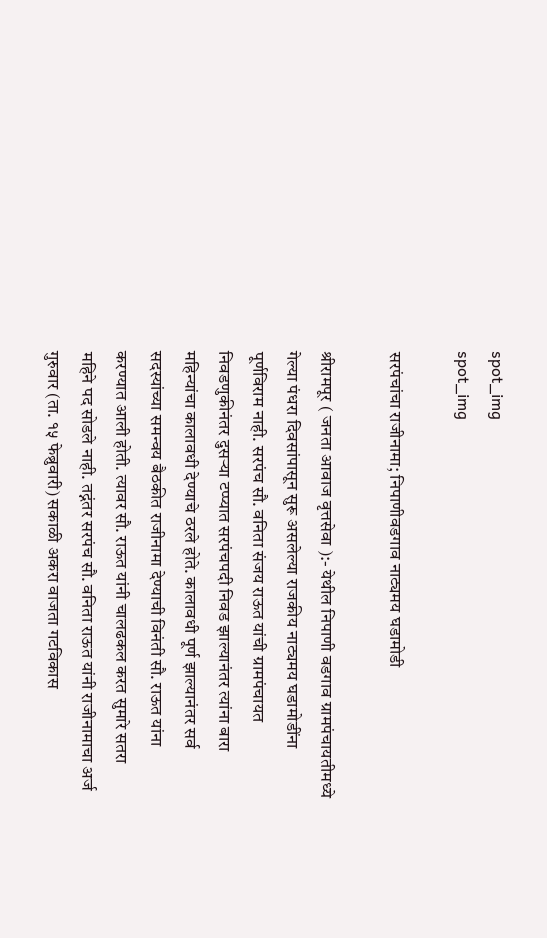spot_img
spot_img

सरपंचांचा राजीनामा; निपाणीवडगाव नाट्यमय घडामोडी

श्रीरामपूर ( जनता आवाज वृत्तसेवा ):- येथील निपाणी वडगाव ग्रामपंचायतीमध्ये गेल्या पंधरा दिवसांपासून सुरू असलेल्या राजकीय नाट्यमय घडामोडींना पूर्णविराम नाही. सरपंच सौ. वनिता संजय राऊत यांची ग्रामपंचायत निवडणुकीनंतर दुसऱ्या टप्प्यात सरपंचपदी निवड झाल्यानंतर त्यांना बारा महिन्यांचा कालावधी देण्याचे ठरले होते. कालावधी पूर्ण झाल्यानंतर सर्व सदस्यांच्या समन्वय बैठकीत राजीनामा देण्याची विनंती सौ. राऊत यांना करण्यात आली होती. त्यावर सौ. राऊत यांनी चालढकल करत सुमारे सतरा महिने पद सोडले नाही. तद्नंतर सरपंच सौ. वनिता राऊत यांनी राजीनामाचा अर्ज गुरुवार (ता. १५ फेब्रुवारी) सकाळी अकरा वाजता गटविकास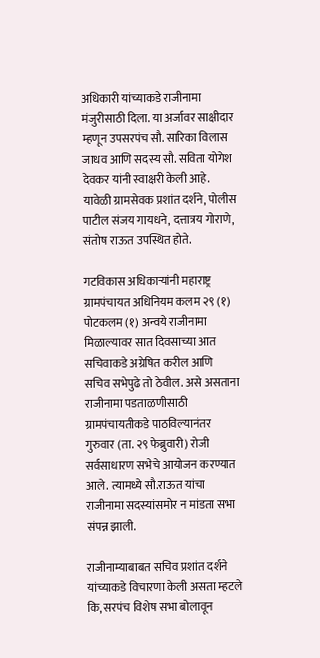अधिकारी यांच्याकडे राजीनामा मंजुरीसाठी दिला. या अर्जावर साक्षीदार म्हणून उपसरपंच सौ. सारिका विलास जाधव आणि सदस्य सौ. सविता योगेश देवकर यांनी स्वाक्षरी केली आहे. यावेळी ग्रामसेवक प्रशांत दर्शने, पोलीस पाटील संजय गायधने, दत्तात्रय गोराणे, संतोष राऊत उपस्थित होते.

गटविकास अधिकाऱ्यांनी महाराष्ट्र ग्रामपंचायत अधिनियम कलम २९ (१) पोटकलम (१) अन्वये राजीनामा मिळाल्यावर सात दिवसाच्या आत सचिवाकडे अग्रेषित करील आणि सचिव सभेपुढे तो ठेवील. असे असताना राजीनामा पडताळणीसाठी ग्रामपंचायतीकडे पाठविल्यानंतर गुरुवार (ता. २९ फेब्रुवारी) रोजी सर्वसाधारण सभेचे आयोजन करण्यात आले. त्यामध्ये सौ.राऊत यांचा राजीनामा सदस्यांसमोर न मांडता सभा संपन्न झाली.

राजीनाम्याबाबत सचिव प्रशांत दर्शने यांच्याकडे विचारणा केली असता म्हटले कि, सरपंच विशेष सभा बोलावून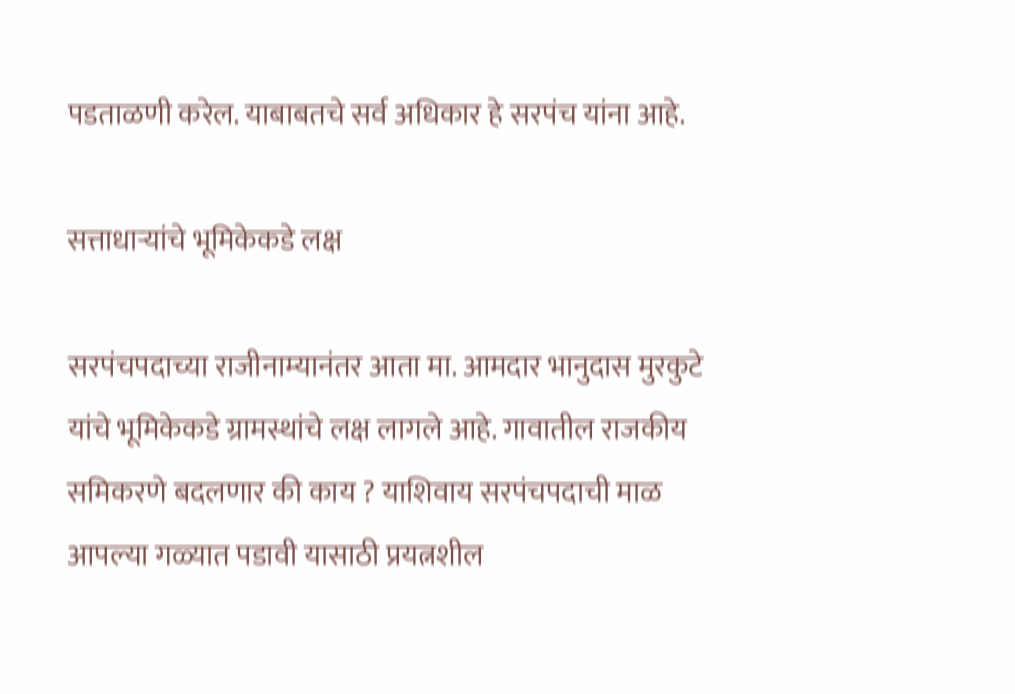पडताळणी करेल. याबाबतचे सर्व अधिकार हे सरपंच यांना आहे.

सत्ताधाऱ्यांचे भूमिकेकडे लक्ष

सरपंचपदाच्या राजीनाम्यानंतर आता मा. आमदार भानुदास मुरकुटे यांचे भूमिकेकडे ग्रामस्थांचे लक्ष लागले आहे. गावातील राजकीय समिकरणे बदलणार की काय ? याशिवाय सरपंचपदाची माळ आपल्या गळ्यात पडावी यासाठी प्रयत्नशील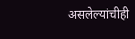असलेल्यांचीही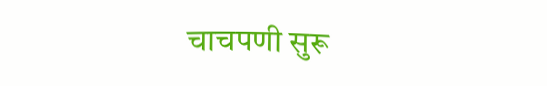चाचपणी सुरू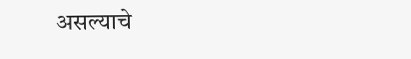असल्याचे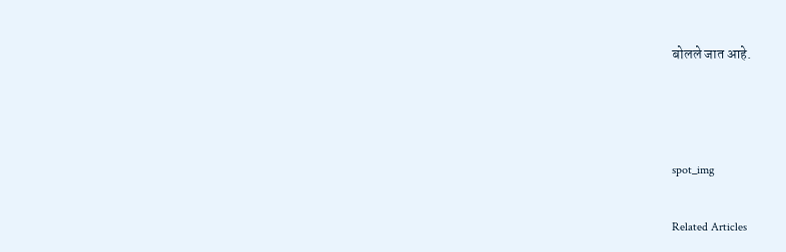बोलले जात आहे.



spot_img

Related Articles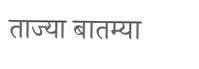ताज्या बातम्या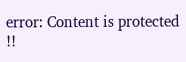error: Content is protected !!